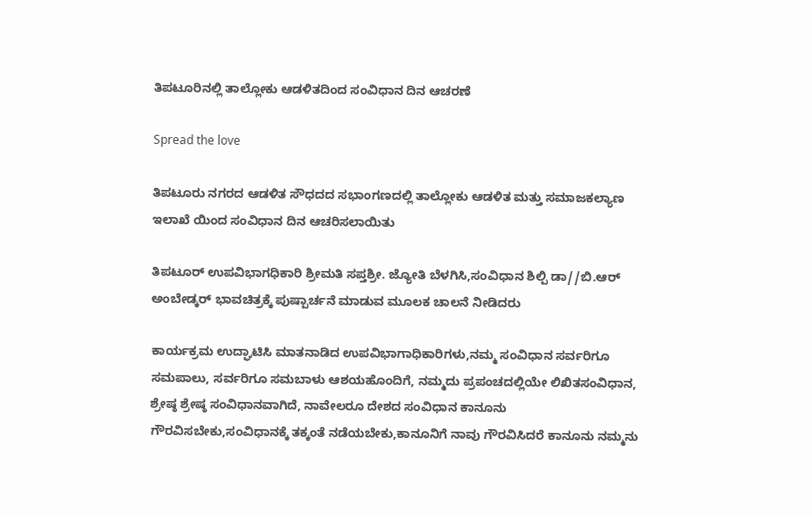ತಿಪಟೂರಿನಲ್ಲಿ ತಾಲ್ಲೋಕು ಆಡಳಿತದಿಂದ ಸಂವಿಧಾನ ದಿನ ಆಚರಣೆ

Spread the love

ತಿಪಟೂರು ನಗರದ ಆಡಳಿತ ಸೌಧದದ ಸಭಾಂಗಣದಲ್ಲಿ ತಾಲ್ಲೋಕು ಆಡಳಿತ ಮತ್ತು ಸಮಾಜಕಲ್ಯಾಣ ಇಲಾಖೆ ಯಿಂದ ಸಂವಿಧಾನ ದಿನ ಆಚರಿಸಲಾಯಿತು

ತಿಪಟೂರ್ ಉಪವಿಭಾಗಧಿಕಾರಿ ಶ್ರೀಮತಿ ಸಪ್ತಶ್ರೀ. ಜ್ಯೋತಿ ಬೆಳಗಿಸಿ,ಸಂವಿಧಾನ ಶಿಲ್ಪಿ ಡಾ//ಬಿ.ಆರ್ ಅಂಬೇಡ್ಕರ್ ಭಾವಚಿತ್ರಕ್ಕೆ ಪುಷ್ಪಾರ್ಚನೆ ಮಾಡುವ ಮೂಲಕ ಚಾಲನೆ ನೀಡಿದರು

ಕಾರ್ಯಕ್ರಮ ಉದ್ಘಾಟಿಸಿ ಮಾತನಾಡಿದ ಉಪವಿಭಾಗಾಧಿಕಾರಿಗಳು,ನಮ್ಮ ಸಂವಿಧಾನ ಸರ್ವರಿಗೂ ಸಮಪಾಲು, ಸರ್ವರಿಗೂ ಸಮಬಾಳು ಆಶಯಹೊಂದಿಗೆ, ನಮ್ಮದು ಪ್ರಪಂಚದಲ್ಲಿಯೇ ಲಿಖಿತಸಂವಿಧಾನ, ಶ್ರೇಷ್ಠ ಶ್ರೇಷ್ಠ ಸಂವಿಧಾನವಾಗಿದೆ, ನಾವೇಲರೂ ದೇಶದ ಸಂವಿಧಾನ ಕಾನೂನು ಗೌರವಿಸಬೇಕು,ಸಂವಿಧಾನಕ್ಕೆ ತಕ್ಕಂತೆ ನಡೆಯಬೇಕು,ಕಾನೂನಿಗೆ ನಾವು ಗೌರವಿಸಿದರೆ ಕಾನೂನು ನಮ್ಮನು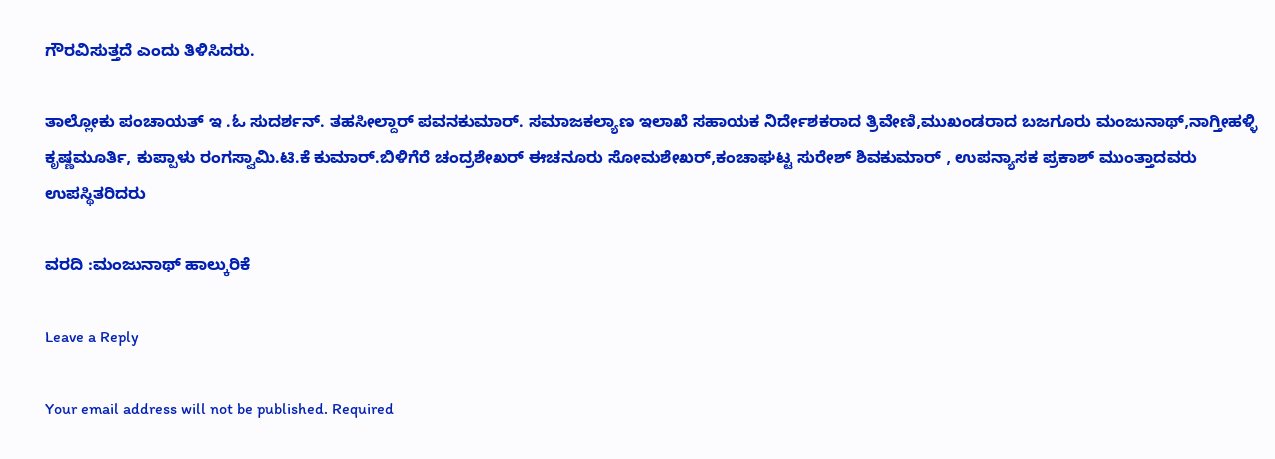ಗೌರವಿಸುತ್ತದೆ ಎಂದು ತಿಳಿಸಿದರು.

ತಾಲ್ಲೋಕು ಪಂಚಾಯತ್ ಇ .ಓ ಸುದರ್ಶನ್. ತಹಸೀಲ್ದಾರ್ ಪವನಕುಮಾರ್. ಸಮಾಜಕಲ್ಯಾಣ ಇಲಾಖೆ ಸಹಾಯಕ ನಿರ್ದೇಶಕರಾದ ತ್ರಿವೇಣಿ,ಮುಖಂಡರಾದ ಬಜಗೂರು ಮಂಜುನಾಥ್,ನಾಗ್ತೀಹಳ್ಳಿ ಕೃಷ್ಣಮೂರ್ತಿ, ಕುಪ್ಪಾಳು ರಂಗಸ್ವಾಮಿ.ಟಿ.ಕೆ ಕುಮಾರ್.ಬಿಳಿಗೆರೆ ಚಂದ್ರಶೇಖರ್ ಈಚನೂರು ಸೋಮಶೇಖರ್,ಕಂಚಾಘಟ್ಟ ಸುರೇಶ್ ಶಿವಕುಮಾರ್ , ಉಪನ್ಯಾಸಕ ಪ್ರಕಾಶ್ ಮುಂತ್ತಾದವರು ಉಪಸ್ಥಿತರಿದರು

ವರದಿ :ಮಂಜುನಾಥ್ ಹಾಲ್ಕುರಿಕೆ

Leave a Reply

Your email address will not be published. Required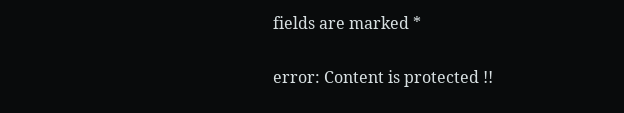fields are marked *

error: Content is protected !!